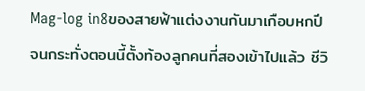Mag-log in8ของสายฟ้าแต่งงานกันมาเกือบหกปี จนกระทั่งตอนนี้ตั้งท้องลูกคนที่สองเข้าไปแล้ว ชีวิ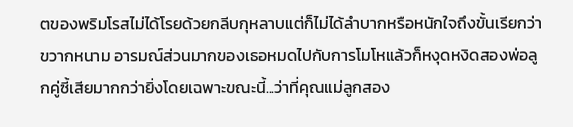ตของพริมโรสไม่ได้โรยด้วยกลีบกุหลาบแต่ก็ไม่ได้ลำบากหรือหนักใจถึงขั้นเรียกว่าขวากหนาม อารมณ์ส่วนมากของเธอหมดไปกับการโมโหแล้วก็หงุดหงิดสองพ่อลูกคู่ซี้เสียมากกว่ายิ่งโดยเฉพาะขณะนี้...ว่าที่คุณแม่ลูกสอง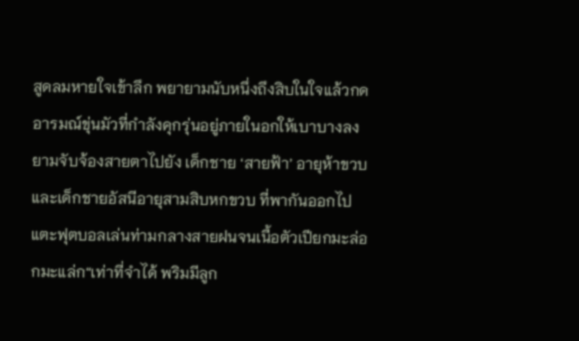สูดลมหายใจเข้าลึก พยายามนับหนึ่งถึงสิบในใจแล้วกดอารมณ์ขุ่นมัวที่กำลังคุกรุ่นอยู่ภายในอกให้เบาบางลง ยามจับจ้องสายตาไปยัง เด็กชาย ‘สายฟ้า’ อายุห้าขวบ และเด็กชายอัสนีอายุสามสิบหกขวบ ที่พากันออกไปแตะฟุตบอลเล่นท่ามกลางสายฝนจนเนื้อตัวเปียกมะล่อกมะแล่ก“เท่าที่จำได้ พริมมีลูก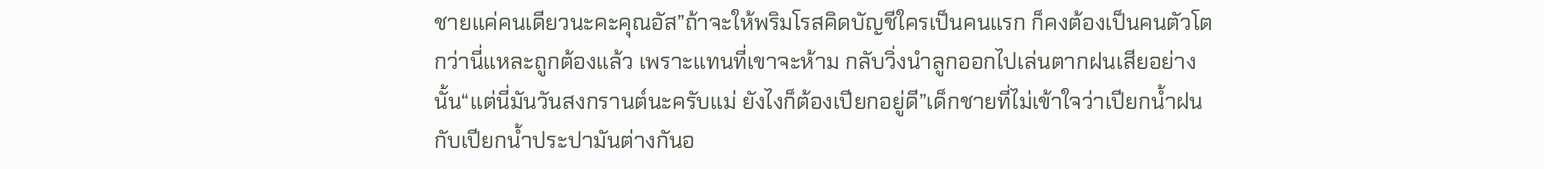ชายแค่คนเดียวนะคะคุณอัส”ถ้าจะให้พริมโรสคิดบัญชีใครเป็นคนแรก ก็คงต้องเป็นคนตัวโตกว่านี่แหละถูกต้องแล้ว เพราะแทนที่เขาจะห้าม กลับวิ่งนำลูกออกไปเล่นตากฝนเสียอย่างนั้น“แต่นี่มันวันสงกรานต์นะครับแม่ ยังไงก็ต้องเปียกอยู่ดี”เด็กชายที่ไม่เข้าใจว่าเปียกน้ำฝนกับเปียกน้ำประปามันต่างกันอ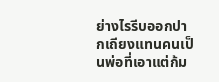ย่างไรรีบออกปากเถียงแทนคนเป็นพ่อที่เอาแต่ก้ม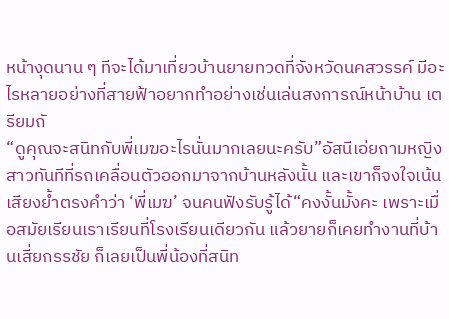หน้างุดนาน ๆ ทีจะได้มาเที่ยวบ้านยายทวดที่จังหวัดนคสวรรค์ มีอะไรหลายอย่างที่สายฟ้าอยากทำอย่างเช่นเล่นสงการณ์หน้าบ้าน เตรียมถั
“ดูคุณจะสนิทกับพี่เมฆอะไรนั่นมากเลยนะครับ”อัสนีเอ่ยถามหญิงสาวทันทีที่รถเคลื่อนตัวออกมาจากบ้านหลังนั้น และเขาก็จงใจเน้นเสียงย้ำตรงคำว่า ‘พี่เมฆ’ จนคนฟังรับรู้ได้“คงงั้นมั้งคะ เพราะเมื่อสมัยเรียนเราเรียนที่โรงเรียนเดียวกัน แล้วยายก็เคยทำงานที่บ้านเสี่ยกรรชัย ก็เลยเป็นพี่น้องที่สนิท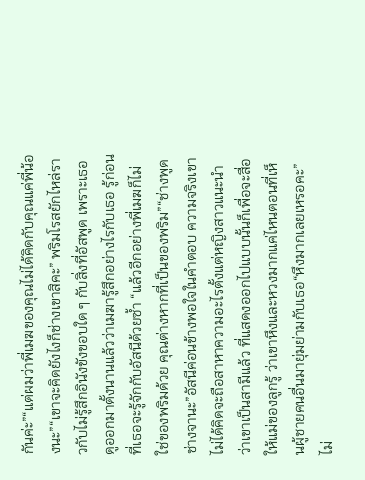กันค่ะ”“แต่ผมว่าพี่เมฆของคุณไม่ได้คิดกับคุณแค่พี่น้องนะ”“เขาจะคิดยังไงก็ช่างเขาสิคะ” พริมโรสยักไหล่ราวกับไม่รู้สึกอินังขังขอบใด ๆ กับสิ่งที่อัสพูด เพราะเธอดูออกมาตั้งนานแล้วว่าเมฆารู้สึกอย่างไรกับเธอ รู้ก่อนที่เธอจะรู้จักกับอัสนีด้วยซ้ำ “แล้วอีกอย่างพี่เมฆก็ไม่ใช่ของพริมด้วย คุณต่างหากที่เป็นของพริม”“ช่างพูดช่างจานะ”อัสนีค่อนข้างพอใจในคำตอบ ความจริงเขาไม่ได้คิดจะถือสาหาความอะไรตั้งแต่หญิงสาวแนะนำว่าเขาเป็นสามีแล้ว ที่แสดงออกไปแบบนั้นก็เพื่อจะสื่อให้แม่ของลูกรู้ ว่าเขาหึงและหวงมากแค่ไหนตอนที่เห็นผู้ชายคนอื่นมายุ่มย่ามกับเธอ“หึงมากเลยเหรอคะ”ไม่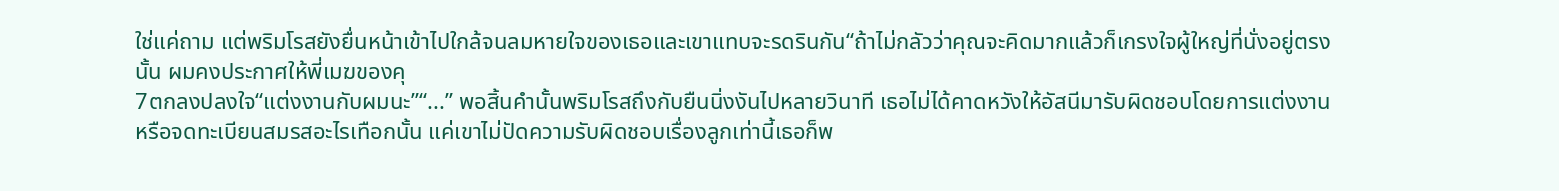ใช่แค่ถาม แต่พริมโรสยังยื่นหน้าเข้าไปใกล้จนลมหายใจของเธอและเขาแทบจะรดรินกัน“ถ้าไม่กลัวว่าคุณจะคิดมากแล้วก็เกรงใจผู้ใหญ่ที่นั่งอยู่ตรงนั้น ผมคงประกาศให้พี่เมฆของคุ
7ตกลงปลงใจ“แต่งงานกับผมนะ”“...” พอสิ้นคำนั้นพริมโรสถึงกับยืนนิ่งงันไปหลายวินาที เธอไม่ได้คาดหวังให้อัสนีมารับผิดชอบโดยการแต่งงานหรือจดทะเบียนสมรสอะไรเทือกนั้น แค่เขาไม่ปัดความรับผิดชอบเรื่องลูกเท่านี้เธอก็พ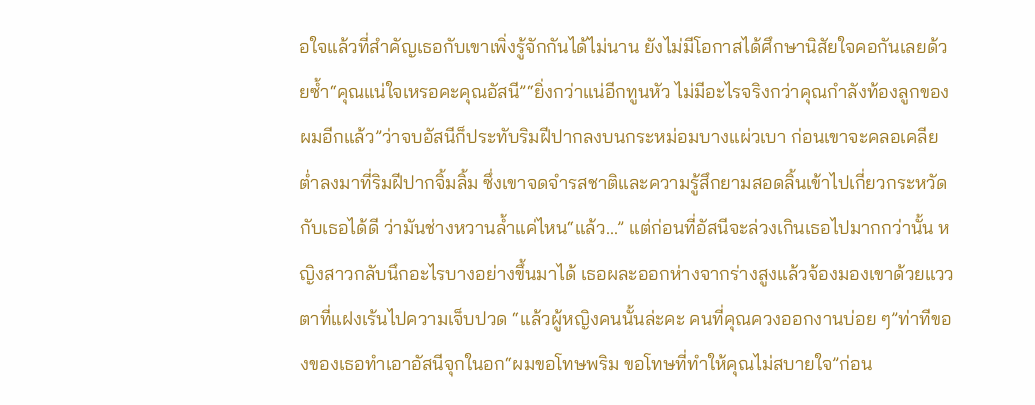อใจแล้วที่สำคัญเธอกับเขาเพิ่งรู้จักกันได้ไม่นาน ยังไม่มีโอกาสได้ศึกษานิสัยใจคอกันเลยด้วยซ้ำ“คุณแน่ใจเหรอคะคุณอัสนี”“ยิ่งกว่าแน่อีกทูนหัว ไม่มีอะไรจริงกว่าคุณกำลังท้องลูกของผมอีกแล้ว”ว่าจบอัสนีก็ประทับริมฝีปากลงบนกระหม่อมบางแผ่วเบา ก่อนเขาจะคลอเคลียต่ำลงมาที่ริมฝีปากจิ้มลิ้ม ซึ่งเขาจดจำรสชาติและความรู้สึกยามสอดลิ้นเข้าไปเกี่ยวกระหวัดกับเธอได้ดี ว่ามันช่างหวานล้ำแค่ไหน“แล้ว...” แต่ก่อนที่อัสนีจะล่วงเกินเธอไปมากกว่านั้น หญิงสาวกลับนึกอะไรบางอย่างขึ้นมาได้ เธอผละออกห่างจากร่างสูงแล้วจ้องมองเขาด้วยแววตาที่แฝงเร้นไปความเจ็บปวด “แล้วผู้หญิงคนนั้นล่ะคะ คนที่คุณควงออกงานบ่อย ๆ”ท่าทีของของเธอทำเอาอัสนีจุกในอก“ผมขอโทษพริม ขอโทษที่ทำให้คุณไม่สบายใจ”ก่อน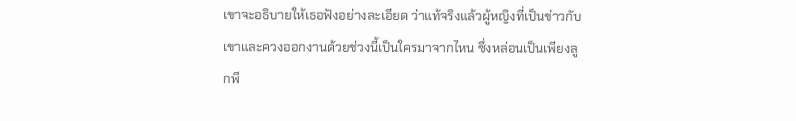เขาจะอธิบายให้เธอฟังอย่างละเอียด ว่าแท้จริงแล้วผู้หญิงที่เป็นข่าวกับเขาและควงออกงานด้วยช่วงนี้เป็นใครมาจากไหน ซึ่งหล่อนเป็นเพียงลูกพี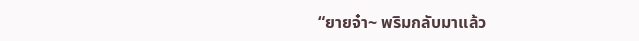“ยายจ๋า~ พริมกลับมาแล้ว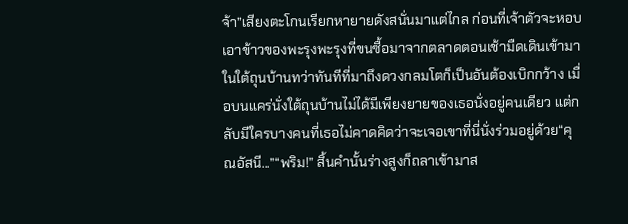จ้า”เสียงตะโกนเรียกหายายดังสนั่นมาแต่ไกล ก่อนที่เจ้าตัวจะหอบเอาข้าวของพะรุงพะรุงที่ขนซื้อมาจากตลาดตอนเช้ามืดเดินเข้ามาในใต้ถุนบ้านทว่าทันทีที่มาถึงดวงกลมโตก็เป็นอันต้องเบิกกว้าง เมื่อบนแคร่นั่งใต้ถุนบ้านไม่ได้มีเพียงยายของเธอนั่งอยู่คนเดียว แต่กลับมีใครบางคนที่เธอไม่คาดคิดว่าจะเจอเขาที่นี่นั่งร่วมอยู่ด้วย“คุณอัสนี...”“พริม!” สิ้นคำนั้นร่างสูงก็ถลาเข้ามาส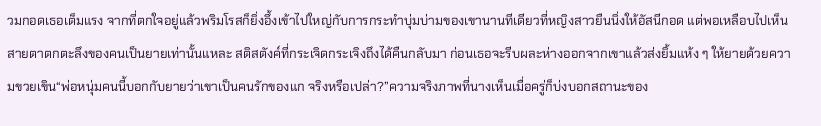วมกอดเธอเต็มแรง จากที่ตกใจอยู่แล้วพริมโรสก็ยิ่งอึ้งเข้าไปใหญ่กับการกระทำบุ่มบ่ามของเขานานทีเดียวที่หญิงสาวยืนนิ่งให้อัสนีกอด แต่พอเหลือบไปเห็นสายตาตกตะลึงของคนเป็นยายเท่านั้นแหละ สติสตังค์ที่กระเจิดกระเจิงถึงได้คืนกลับมา ก่อนเธอจะรีบผละห่างออกจากเขาแล้วส่งยิ้มแห้ง ๆ ให้ยายด้วยความขวยเขิน“พ่อหนุ่มคนนี้บอกกับยายว่าเขาเป็นคนรักของแก จริงหรือเปล่า?”ความจริงภาพที่นางเห็นเมื่อครู่ก็บ่งบอกสถานะของ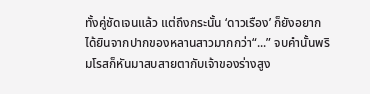ทั้งคู่ชัดเจนแล้ว แต่ถึงกระนั้น ‘ดาวเรือง’ ก็ยังอยากได้ยินจากปากของหลานสาวมากกว่า“...” จบคำนั้นพริมโรสก็หันมาสบสายตากับเจ้าของร่างสูง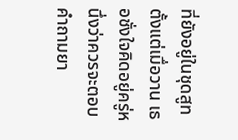ที่ยังอยู่ในชุดสูทตั้งแต่เมื่อวาน เธอชั่งใจคิดอยู่ครู่หนึ่งว่าควรจะตอบคำถามยา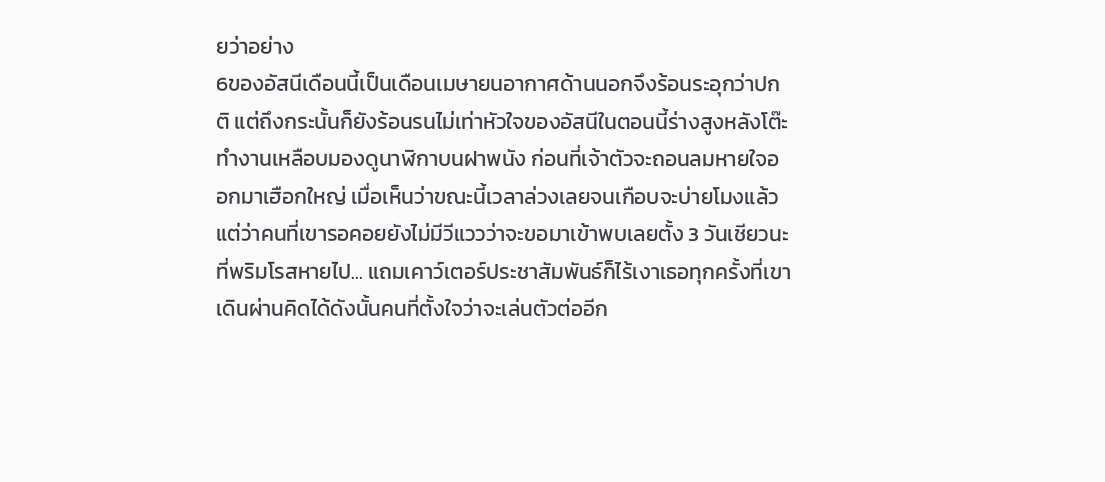ยว่าอย่าง
6ของอัสนีเดือนนี้เป็นเดือนเมษายนอากาศด้านนอกจึงร้อนระอุกว่าปกติ แต่ถึงกระนั้นก็ยังร้อนรนไม่เท่าหัวใจของอัสนีในตอนนี้ร่างสูงหลังโต๊ะทำงานเหลือบมองดูนาฬิกาบนฝาพนัง ก่อนที่เจ้าตัวจะถอนลมหายใจออกมาเฮือกใหญ่ เมื่อเห็นว่าขณะนี้เวลาล่วงเลยจนเกือบจะบ่ายโมงแล้ว แต่ว่าคนที่เขารอคอยยังไม่มีวีแววว่าจะขอมาเข้าพบเลยตั้ง 3 วันเชียวนะที่พริมโรสหายไป... แถมเคาว์เตอร์ประชาสัมพันธ์ก็ไร้เงาเธอทุกครั้งที่เขาเดินผ่านคิดได้ดังนั้นคนที่ตั้งใจว่าจะเล่นตัวต่ออีก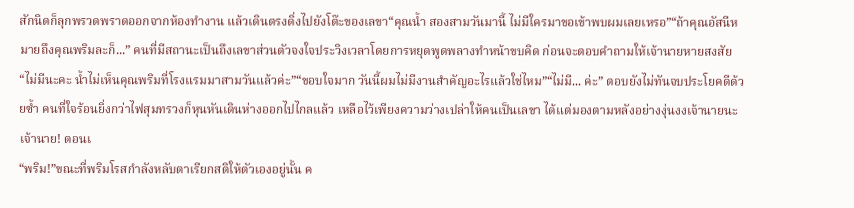สักนิดก็ลุกพรวดพราดออกจากห้องทำงาน แล้วเดินตรงดิ่งไปยังโต๊ะของเลขา“คุณน้ำ สองสามวันมานี้ ไม่มีใครมาขอเข้าพบผมเลยเหรอ”“ถ้าคุณอัสนีหมายถึงคุณพริมละก็...” คนที่มีสถานะเป็นถึงเลขาส่วนตัวจงใจประวิงเวลาโดยการหยุดพูดพลางทำหน้าขบคิด ก่อนจะตอบคำถามให้เจ้านายหายสงสัย “ไม่มีนะคะ น้ำไม่เห็นคุณพริมที่โรงแรมมาสามวันแล้วค่ะ”“ขอบใจมาก วันนี้ผมไม่มีงานสำคัญอะไรแล้วใช่ไหม”“ไม่มี... ค่ะ” ตอบยังไม่ทันจบประโยคดีด้วยซ้ำ คนที่ใจร้อนยิ่งกว่าไฟสุมทรวงก็หุนหันเดินห่างออกไปไกลแล้ว เหลือไว้เพียงความว่างเปล่าให้คนเป็นเลขา ได้แต่มองตามหลังอย่างงุ่นงงเจ้านายนะ เจ้านาย! ตอนเ
“พริม!”ขณะที่พริมโรสกำลังหลับตาเรียกสติให้ตัวเองอยู่นั้น ค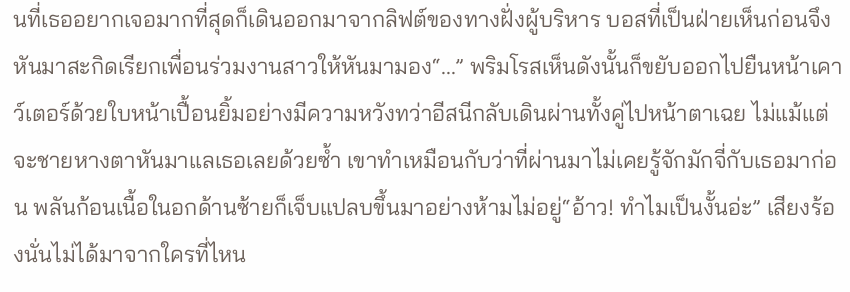นที่เธออยากเจอมากที่สุดก็เดินออกมาจากลิฟต์ของทางฝั่งผู้บริหาร บอสที่เป็นฝ่ายเห็นก่อนจึงหันมาสะกิดเรียกเพื่อนร่วมงานสาวให้หันมามอง“...” พริมโรสเห็นดังนั้นก็ขยับออกไปยืนหน้าเคาว์เตอร์ด้วยใบหน้าเปื้อนยิ้มอย่างมีความหวังทว่าอีสนีกลับเดินผ่านทั้งคู่ไปหน้าตาเฉย ไม่แม้แต่จะชายหางตาหันมาแลเธอเลยด้วยซ้ำ เขาทำเหมือนกับว่าที่ผ่านมาไม่เคยรู้จักมักจี่กับเธอมาก่อน พลันก้อนเนื้อในอกด้านซ้ายก็เจ็บแปลบขึ้นมาอย่างห้ามไม่อยู่“อ้าว! ทำไมเป็นงั้นอ่ะ” เสียงร้องนั่นไม่ได้มาจากใครที่ไหน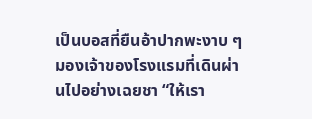เป็นบอสที่ยืนอ้าปากพะงาบ ๆ มองเจ้าของโรงแรมที่เดินผ่านไปอย่างเฉยชา “ให้เรา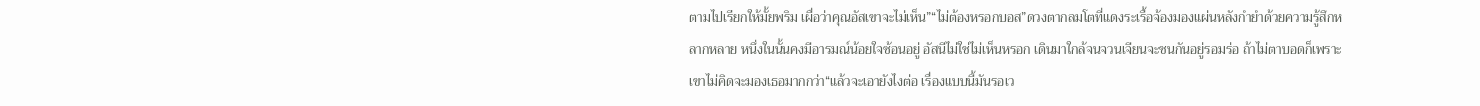ตามไปเรียกให้มั้ยพริม เผื่อว่าคุณอัสเขาจะไม่เห็น”“ไม่ต้องหรอกบอส”ดวงตากลมโตที่แดงระเรื้อจ้องมองแผ่นหลังกำยำด้วยความรู้สึกหลากหลาย หนึ่งในนั้นคงมีอารมณ์น้อยใจซ้อนอยู่ อัสนีไม่ใช่ไม่เห็นหรอก เดินมาใกล้จนจวนเจียนจะชนกันอยู่รอมร่อ ถ้าไม่ตาบอดก็เพราะเขาไม่คิดจะมองเธอมากกว่า“แล้วจะเอายังไงต่อ เรื่องแบบนี้มันรอเว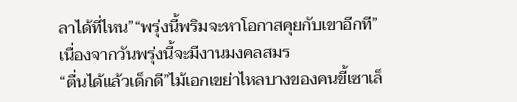ลาได้ที่ไหน”“พรุ่งนี้พริมจะหาโอกาสคุยกับเขาอีกที”เนื่องจากวันพรุ่งนี้จะมีงานมงคลสมร
“ตื่นได้แล้วเด็กดี”ไม้เอกเขย่าไหลบางของคนขี้เซาเล็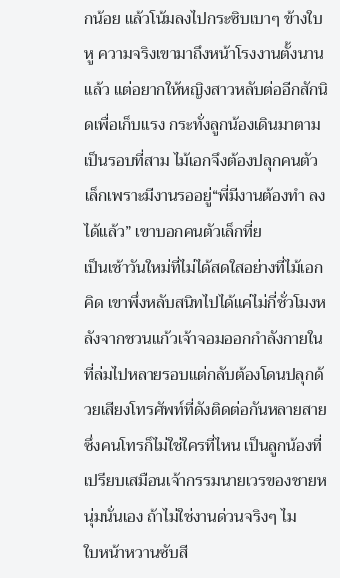กน้อย แล้วโน้มลงไปกระซิบเบาๆ ข้างใบหู ความจริงเขามาถึงหน้าโรงงานตั้งนานแล้ว แต่อยากให้หญิงสาวหลับต่ออีกสักนิดเพื่อเก็บแรง กระทั่งลูกน้องเดินมาตามเป็นรอบที่สาม ไม้เอกจึงต้องปลุกคนตัวเล็กเพราะมีงานรออยู่“พี่มีงานต้องทำ ลงได้แล้ว” เขาบอกคนตัวเล็กที่ย
เป็นเช้าวันใหม่ที่ไม่ได้สดใสอย่างที่ไม้เอกคิด เขาพึ่งหลับสนิทไปได้แค่ไม่กี่ชั่วโมงหลังจากชวนแก้วเจ้าจอมออกกำลังกายในที่ล่มไปหลายรอบแต่กลับต้องโดนปลุกด้วยเสียงโทรศัพท์ที่ดังติดต่อกันหลายสายซึ่งคนโทรก็ไม่ใช่ใครที่ไหน เป็นลูกน้องที่เปรียบเสมือนเจ้ากรรมนายเวรของชายหนุ่มนั่นเอง ถ้าไม่ใช่งานด่วนจริงๆ ไม
ใบหน้าหวานซับสี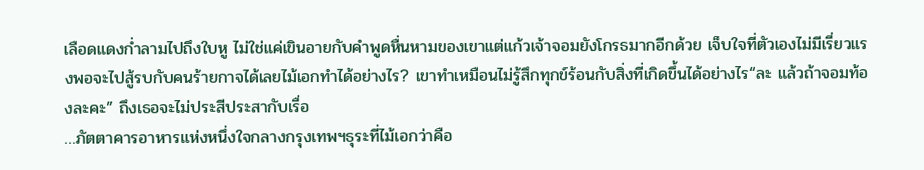เลือดแดงก่ำลามไปถึงใบหู ไม่ใช่แค่เขินอายกับคำพูดหื่นหามของเขาแต่แก้วเจ้าจอมยังโกรธมากอีกด้วย เจ็บใจที่ตัวเองไม่มีเรี่ยวแรงพอจะไปสู้รบกับคนร้ายกาจได้เลยไม้เอกทำได้อย่างไร? เขาทำเหมือนไม่รู้สึกทุกข์ร้อนกับสิ่งที่เกิดขึ้นได้อย่างไร“ละ แล้วถ้าจอมท้องละคะ” ถึงเธอจะไม่ประสีประสากับเรื่อ
…ภัตตาคารอาหารแห่งหนึ่งใจกลางกรุงเทพฯธุระที่ไม้เอกว่าคือ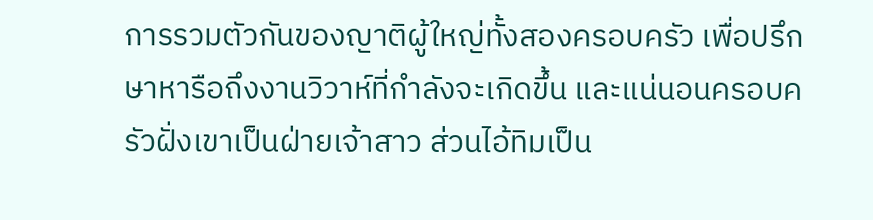การรวมตัวกันของญาติผู้ใหญ่ทั้งสองครอบครัว เพื่อปรึกษาหารือถึงงานวิวาห์ที่กำลังจะเกิดขึ้น และแน่นอนครอบครัวฝั่งเขาเป็นฝ่ายเจ้าสาว ส่วนไอ้ทิมเป็น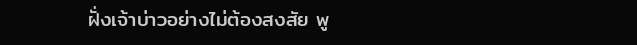ฝั่งเจ้าบ่าวอย่างไม่ต้องสงสัย พู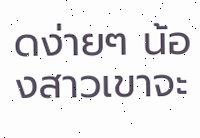ดง่ายๆ น้องสาวเขาจะ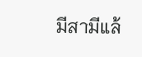มีสามีแล้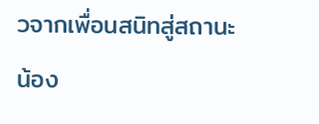วจากเพื่อนสนิทสู่สถานะน้อง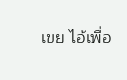เขย ไอ้เพื่อ